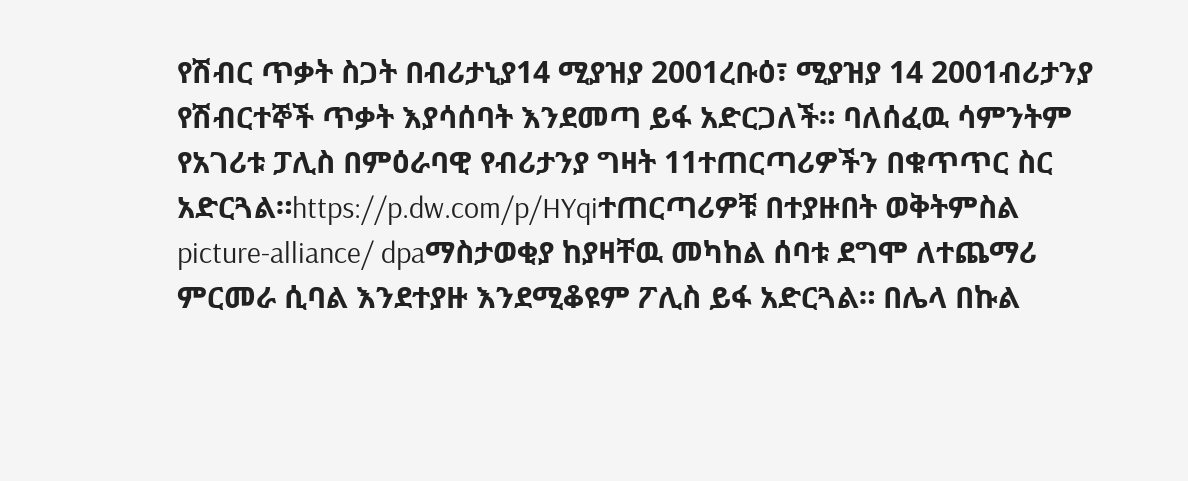የሽብር ጥቃት ስጋት በብሪታኒያ14 ሚያዝያ 2001ረቡዕ፣ ሚያዝያ 14 2001ብሪታንያ የሽብርተኞች ጥቃት እያሳሰባት እንደመጣ ይፋ አድርጋለች። ባለሰፈዉ ሳምንትም የአገሪቱ ፓሊስ በምዕራባዊ የብሪታንያ ግዛት 11ተጠርጣሪዎችን በቁጥጥር ስር አድርጓል።https://p.dw.com/p/HYqiተጠርጣሪዎቹ በተያዙበት ወቅትምስል picture-alliance/ dpaማስታወቂያ ከያዛቸዉ መካከል ሰባቱ ደግሞ ለተጨማሪ ምርመራ ሲባል እንደተያዙ እንደሚቆዩም ፖሊስ ይፋ አድርጓል። በሌላ በኩል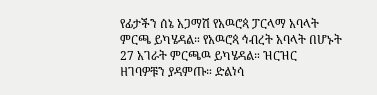የፊታችን ሰኔ አጋማሽ የአዉሮጳ ፓርላማ አባላት ምርጫ ይካሄዳል። የአዉሮጳ ኅብረት አባላት በሆኑት 27 አገራት ምርጫዉ ይካሄዳል። ዝርዝር ዘገባዎቹን ያዳምጡ። ድልነሳ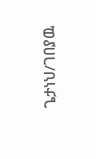ጌታነህ/ገበያዉ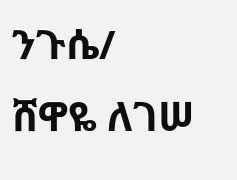ንጉሴ/ ሸዋዬ ለገሠ